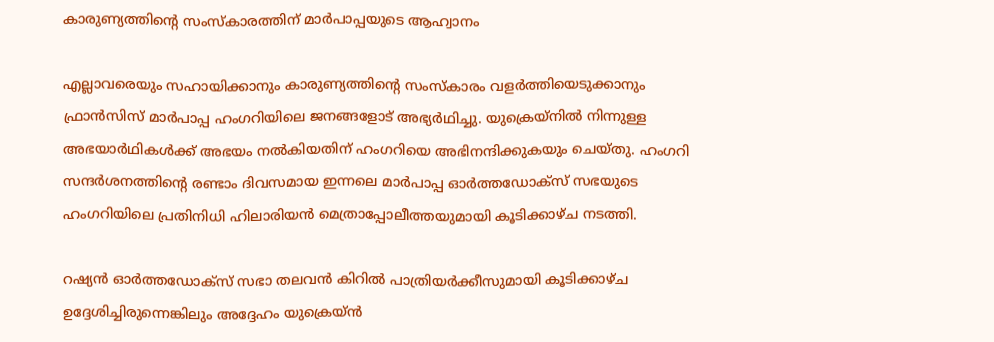കാരുണ്യത്തിന്റെ സംസ്‌കാരത്തിന് മാര്‍പാപ്പയുടെ ആഹ്വാനം

എല്ലാവരെയും സഹായിക്കാനും കാരുണ്യത്തിന്റെ സംസ്‌കാരം വളര്‍ത്തിയെടുക്കാനും ഫ്രാന്‍സിസ് മാര്‍പാപ്പ ഹംഗറിയിലെ ജനങ്ങളോട് അഭ്യര്‍ഥിച്ചു. യുക്രെയ്‌നില്‍ നിന്നുള്ള അഭയാര്‍ഥികള്‍ക്ക് അഭയം നല്‍കിയതിന് ഹംഗറിയെ അഭിനന്ദിക്കുകയും ചെയ്തു. ഹംഗറി സന്ദര്‍ശനത്തിന്റെ രണ്ടാം ദിവസമായ ഇന്നലെ മാര്‍പാപ്പ ഓര്‍ത്തഡോക്‌സ് സഭയുടെ ഹംഗറിയിലെ പ്രതിനിധി ഹിലാരിയന്‍ മെത്രാപ്പോലീത്തയുമായി കൂടിക്കാഴ്ച നടത്തി.

റഷ്യന്‍ ഓര്‍ത്തഡോക്‌സ് സഭാ തലവന്‍ കിറില്‍ പാത്രിയര്‍ക്കീസുമായി കൂടിക്കാഴ്ച ഉദ്ദേശിച്ചിരുന്നെങ്കിലും അദ്ദേഹം യുക്രെയ്ന്‍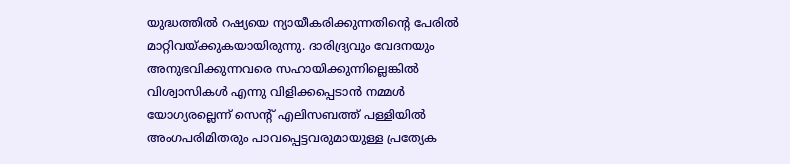യുദ്ധത്തില്‍ റഷ്യയെ ന്യായീകരിക്കുന്നതിന്റെ പേരില്‍ മാറ്റിവയ്ക്കുകയായിരുന്നു. ദാരിദ്ര്യവും വേദനയും അനുഭവിക്കുന്നവരെ സഹായിക്കുന്നില്ലെങ്കില്‍ വിശ്വാസികള്‍ എന്നു വിളിക്കപ്പെടാന്‍ നമ്മള്‍ യോഗ്യരല്ലെന്ന് സെന്റ് എലിസബത്ത് പള്ളിയില്‍ അംഗപരിമിതരും പാവപ്പെട്ടവരുമായുള്ള പ്രത്യേക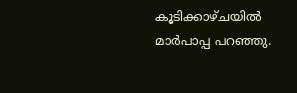കൂടിക്കാഴ്ചയില്‍ മാര്‍പാപ്പ പറഞ്ഞു.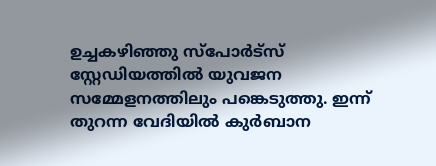ഉച്ചകഴിഞ്ഞു സ്‌പോര്‍ട്‌സ് സ്റ്റേഡിയത്തില്‍ യുവജന സമ്മേളനത്തിലും പങ്കെടുത്തു. ഇന്ന് തുറന്ന വേദിയില്‍ കുര്‍ബാന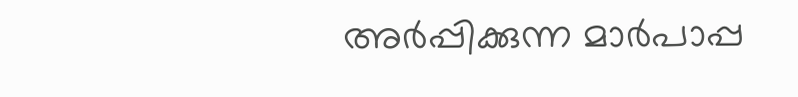അര്‍പ്പിക്കുന്ന മാര്‍പാപ്പ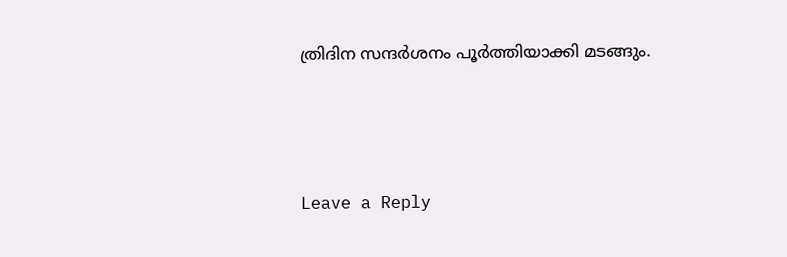ത്രിദിന സന്ദര്‍ശനം പൂര്‍ത്തിയാക്കി മടങ്ങും.



Leave a Reply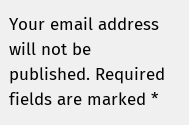Your email address will not be published. Required fields are marked *